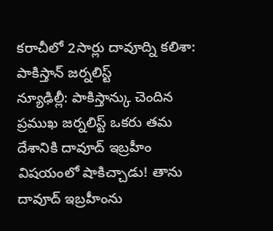కరాచీలో 2సార్లు దావూద్ని కలిశా: పాకిస్తాన్ జర్నలిస్ట్
న్యూఢిల్లీ: పాకిస్తాన్కు చెందిన ప్రముఖ జర్నలిస్ట్ ఒకరు తమ దేశానికి దావూద్ ఇబ్రహీం విషయంలో షాకిచ్చాడు! తాను దావూద్ ఇబ్రహీంను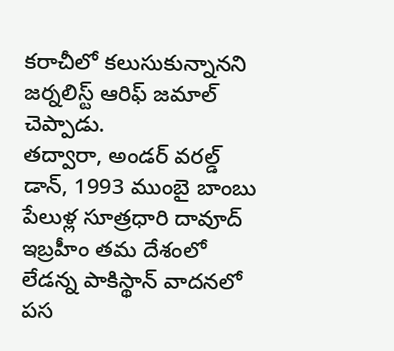కరాచీలో కలుసుకున్నానని జర్నలిస్ట్ ఆరిఫ్ జమాల్ చెప్పాడు.
తద్వారా, అండర్ వరల్డ్ డాన్, 1993 ముంబై బాంబు పేలుళ్ల సూత్రధారి దావూద్ ఇబ్రహీం తమ దేశంలో లేడన్న పాకిస్థాన్ వాదనలో పస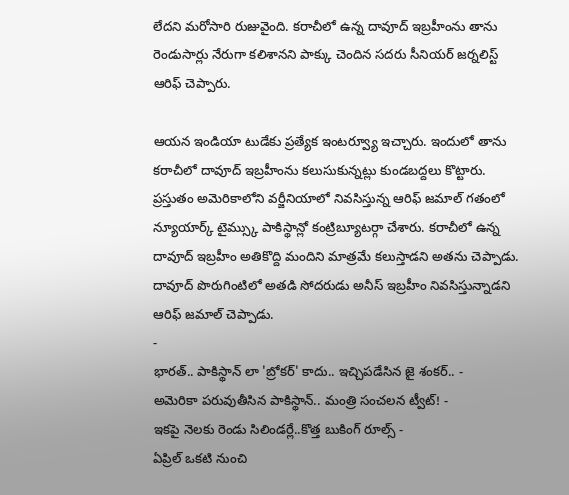లేదని మరోసారి రుజువైంది. కరాచీలో ఉన్న దావూద్ ఇబ్రహీంను తాను రెండుసార్లు నేరుగా కలిశానని పాక్కు చెందిన సదరు సీనియర్ జర్నలిస్ట్ ఆరిఫ్ చెప్పారు.

ఆయన ఇండియా టుడేకు ప్రత్యేక ఇంటర్వ్యూ ఇచ్చారు. ఇందులో తాను కరాచీలో దావూద్ ఇబ్రహీంను కలుసుకున్నట్లు కుండబద్దలు కొట్టారు.
ప్రస్తుతం అమెరికాలోని వర్జీనియాలో నివసిస్తున్న ఆరిఫ్ జమాల్ గతంలో న్యూయార్క్ టైమ్స్కు పాకిస్థాన్లో కంట్రిబ్యూటర్గా చేశారు. కరాచీలో ఉన్న దావూద్ ఇబ్రహీం అతికొద్ది మందిని మాత్రమే కలుస్తాడని అతను చెప్పాడు. దావూద్ పొరుగింటిలో అతడి సోదరుడు అనీస్ ఇబ్రహీం నివసిస్తున్నాడని ఆరిఫ్ జమాల్ చెప్పాడు.
-
భారత్.. పాకిస్థాన్ లా 'బ్రోకర్' కాదు.. ఇచ్చిపడేసిన జై శంకర్.. -
అమెరికా పరువుతీసిన పాకిస్థాన్.. మంత్రి సంచలన ట్వీట్! -
ఇకపై నెలకు రెండు సిలిండర్లే..కొత్త బుకింగ్ రూల్స్ -
ఏప్రిల్ ఒకటి నుంచి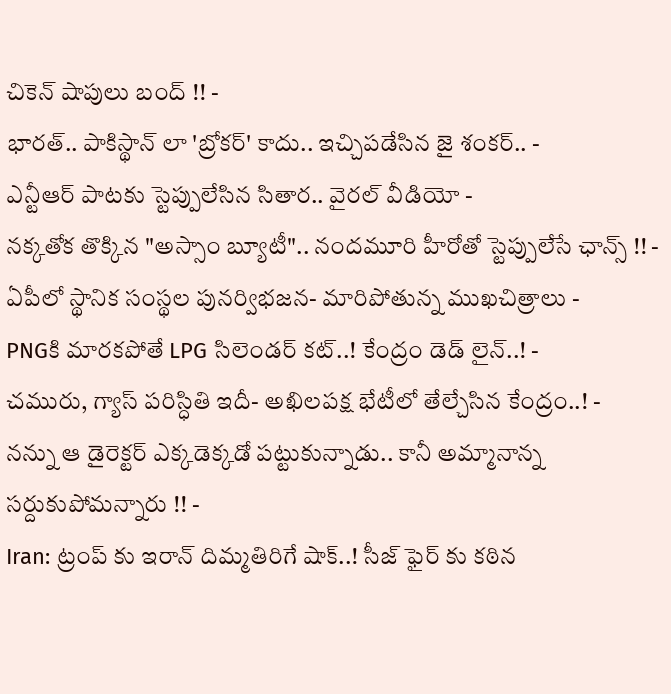చికెన్ షాపులు బంద్ !! -
భారత్.. పాకిస్థాన్ లా 'బ్రోకర్' కాదు.. ఇచ్చిపడేసిన జై శంకర్.. -
ఎన్టీఆర్ పాటకు స్టెప్పులేసిన సితార.. వైరల్ వీడియో -
నక్కతోక తొక్కిన "అస్సాం బ్యూటీ".. నందమూరి హీరోతో స్టెప్పులేసే ఛాన్స్ !! -
ఏపీలో స్థానిక సంస్థల పునర్విభజన- మారిపోతున్న ముఖచిత్రాలు -
PNGకి మారకపోతే LPG సిలెండర్ కట్..! కేంద్రం డెడ్ లైన్..! -
చమురు, గ్యాస్ పరిస్ధితి ఇదీ- అఖిలపక్ష భేటీలో తేల్చేసిన కేంద్రం..! -
నన్ను ఆ డైరెక్టర్ ఎక్కడెక్కడో పట్టుకున్నాడు.. కానీ అమ్మానాన్న సర్దుకుపోమన్నారు !! -
Iran: ట్రంప్ కు ఇరాన్ దిమ్మతిరిగే షాక్..! సీజ్ ఫైర్ కు కఠిన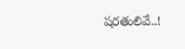షరతులివే..!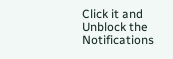Click it and Unblock the Notifications